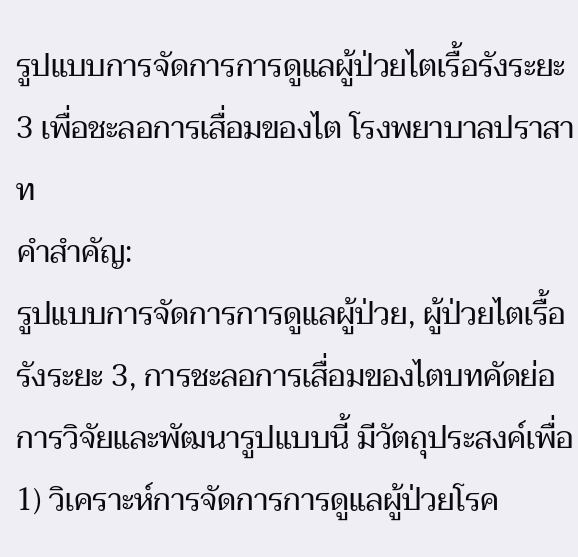รูปแบบการจัดการการดูแลผู้ป่วยไตเรื้อรังระยะ 3 เพื่อชะลอการเสื่อมของไต โรงพยาบาลปราสาท
คำสำคัญ:
รูปแบบการจัดการการดูแลผู้ป่วย, ผู้ป่วยไตเรื้อรังระยะ 3, การชะลอการเสื่อมของไตบทคัดย่อ
การวิจัยและพัฒนารูปแบบนี้ มีวัตถุประสงค์เพื่อ 1) วิเคราะห์การจัดการการดูแลผู้ป่วยโรค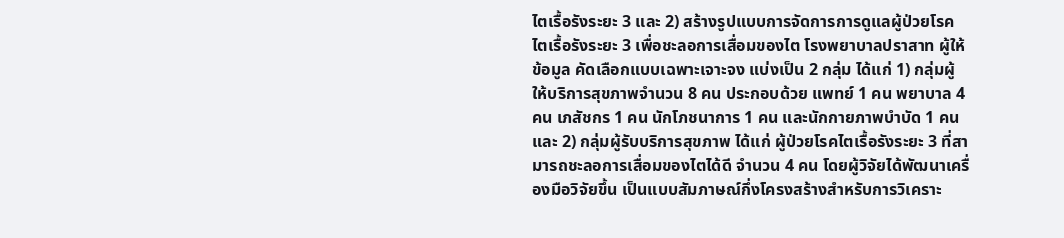ไตเรื้อรังระยะ 3 และ 2) สร้างรูปแบบการจัดการการดูแลผู้ป่วยโรคไตเรื้อรังระยะ 3 เพื่อชะลอการเสื่อมของไต โรงพยาบาลปราสาท ผู้ให้ข้อมูล คัดเลือกแบบเฉพาะเจาะจง แบ่งเป็น 2 กลุ่ม ได้แก่ 1) กลุ่มผู้ให้บริการสุขภาพจำนวน 8 คน ประกอบด้วย แพทย์ 1 คน พยาบาล 4 คน เภสัชกร 1 คน นักโภชนาการ 1 คน และนักกายภาพบำบัด 1 คน และ 2) กลุ่มผู้รับบริการสุขภาพ ได้แก่ ผู้ป่วยโรคไตเรื้อรังระยะ 3 ที่สามารถชะลอการเสื่อมของไตได้ดี จำนวน 4 คน โดยผู้วิจัยได้พัฒนาเครื่องมือวิจัยขึ้น เป็นแบบสัมภาษณ์กึ่งโครงสร้างสำหรับการวิเคราะ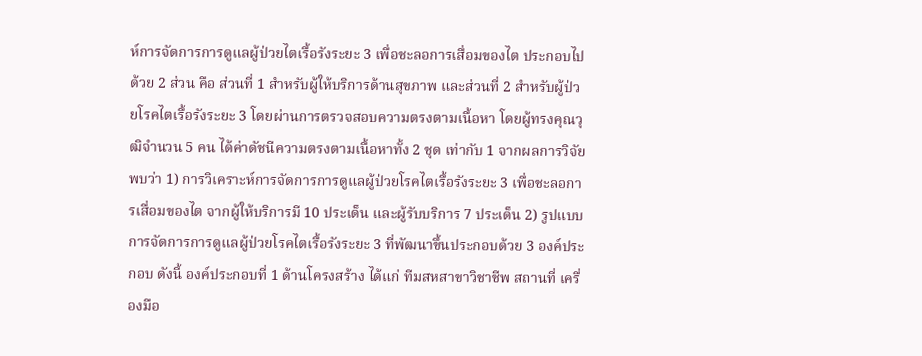ห์การจัดการการดูแลผู้ป่วยไตเรื้อรังระยะ 3 เพื่อชะลอการเสื่อมของไต ประกอบไปด้วย 2 ส่วน คือ ส่วนที่ 1 สำหรับผู้ให้บริการด้านสุขภาพ และส่วนที่ 2 สำหรับผู้ป่วยโรคไตเรื้อรังระยะ 3 โดยผ่านการตรวจสอบความตรงตามเนื้อหา โดยผู้ทรงคุณวุฒิจำนวน 5 คน ได้ค่าดัชนีความตรงตามเนื้อหาทั้ง 2 ชุด เท่ากับ 1 จากผลการวิจัย พบว่า 1) การวิเคราะห์การจัดการการดูแลผู้ป่วยโรคไตเรื้อรังระยะ 3 เพื่อชะลอการเสื่อมของไต จากผู้ให้บริการมี 10 ประเด็น และผู้รับบริการ 7 ประเด็น 2) รูปแบบการจัดการการดูแลผู้ป่วยโรคไตเรื้อรังระยะ 3 ที่พัฒนาขึ้นประกอบด้วย 3 องค์ประกอบ ดังนี้ องค์ประกอบที่ 1 ด้านโครงสร้าง ได้แก่ ทีมสหสาขาวิชาชีพ สถานที่ เครื่องมือ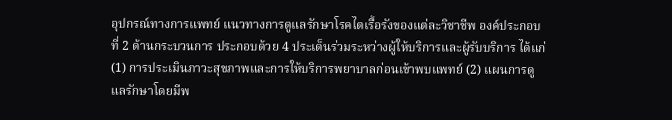อุปกรณ์ทางการแพทย์ แนวทางการดูแลรักษาโรคไตเรื้อรังของแต่ละวิชาชีพ องค์ประกอบที่ 2 ด้านกระบวนการ ประกอบด้วย 4 ประเด็นร่วมระหว่างผู้ให้บริการและผู้รับบริการ ได้แก่ (1) การประเมินภาวะสุขภาพและการให้บริการพยาบาลก่อนเข้าพบแพทย์ (2) แผนการดูแลรักษาโดยมีพ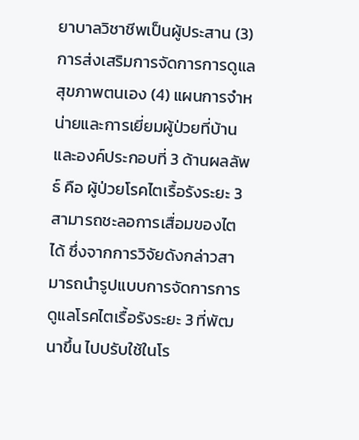ยาบาลวิชาชีพเป็นผู้ประสาน (3) การส่งเสริมการจัดการการดูแลสุขภาพตนเอง (4) แผนการจำหน่ายและการเยี่ยมผู้ป่วยที่บ้าน และองค์ประกอบที่ 3 ด้านผลลัพธ์ คือ ผู้ป่วยโรคไตเรื้อรังระยะ 3 สามารถชะลอการเสื่อมของไตได้ ซึ่งจากการวิจัยดังกล่าวสามารถนำรูปแบบการจัดการการดูแลโรคไตเรื้อรังระยะ 3 ที่พัฒนาขึ้น ไปปรับใช้ในโร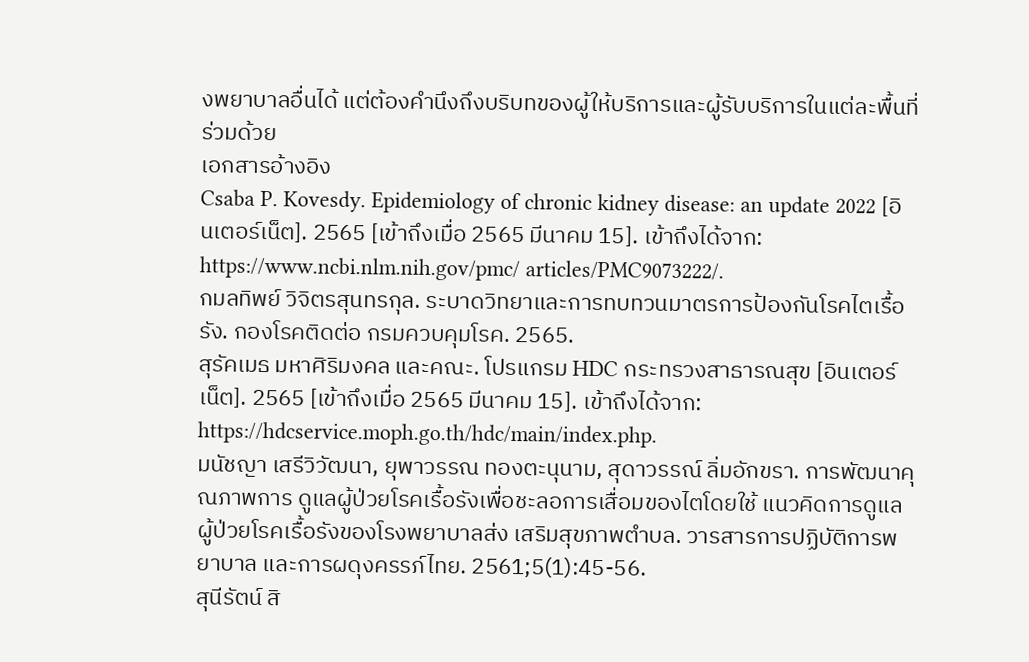งพยาบาลอื่นได้ แต่ต้องคำนึงถึงบริบทของผู้ให้บริการและผู้รับบริการในแต่ละพื้นที่ร่วมด้วย
เอกสารอ้างอิง
Csaba P. Kovesdy. Epidemiology of chronic kidney disease: an update 2022 [อินเตอร์เน็ต]. 2565 [เข้าถึงเมื่อ 2565 มีนาคม 15]. เข้าถึงได้จาก: https://www.ncbi.nlm.nih.gov/pmc/ articles/PMC9073222/.
กมลทิพย์ วิจิตรสุนทรกุล. ระบาดวิทยาและการทบทวนมาตรการป้องกันโรคไตเรื้อรัง. กองโรคติดต่อ กรมควบคุมโรค. 2565.
สุรัคเมธ มหาศิริมงคล และคณะ. โปรแกรม HDC กระทรวงสาธารณสุข [อินเตอร์เน็ต]. 2565 [เข้าถึงเมื่อ 2565 มีนาคม 15]. เข้าถึงได้จาก: https://hdcservice.moph.go.th/hdc/main/index.php.
มนัชญา เสรีวิวัฒนา, ยุพาวรรณ ทองตะนุนาม, สุดาวรรณ์ ลิ่มอักขรา. การพัฒนาคุณภาพการ ดูแลผู้ป่วยโรคเรื้อรังเพื่อชะลอการเสื่อมของไตโดยใช้ แนวคิดการดูแลผู้ป่วยโรคเรื้อรังของโรงพยาบาลส่ง เสริมสุขภาพตำบล. วารสารการปฏิบัติการพยาบาล และการผดุงครรภ์ไทย. 2561;5(1):45-56.
สุนีรัตน์ สิ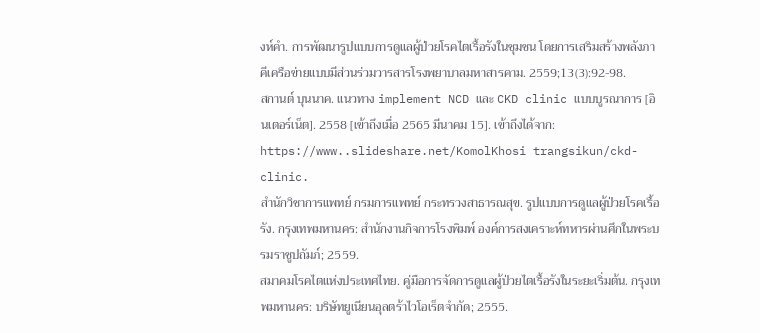งห์คำ. การพัฒนารูปแบบการดูแลผู้ป่วยโรคไตเรื้อรังในชุมชน โดยการเสริมสร้างพลังภาคีเครือข่ายแบบมีส่วนร่วมวารสารโรงพยาบาลมหาสารคาม. 2559;13(3):92-98.
สกานต์ บุนนาค. แนวทาง implement NCD และ CKD clinic แบบบูรณาการ [อินเตอร์เน็ต]. 2558 [เข้าถึงเมื่อ 2565 มีนาคม 15]. เข้าถึงได้จาก: https://www..slideshare.net/KomolKhosi trangsikun/ckd-clinic.
สำนักวิชาการแพทย์ กรมการแพทย์ กระทรวงสาธารณสุข. รูปแบบการดูแลผู้ป่วยโรคเรื้อรัง. กรุงเทพมหานคร: สำนักงานกิจการโรงพิมพ์ องค์การสงเคราะห์ทหารผ่านศึกในพระบรมราชูปถัมภ์; 2559.
สมาคมโรคไตแห่งประเทศไทย. คู่มือการจัดการดูแลผู้ป่วยไตเรื้อรังในระยะเริ่มต้น. กรุงเทพมหานคร: บริษัทยูเนียนอุลตร้าไวโอเร็ตจำกัด; 2555.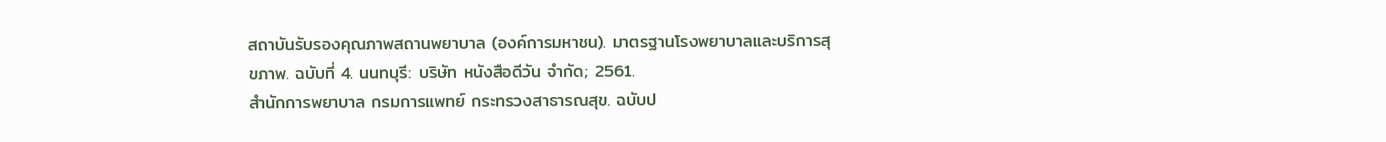สถาบันรับรองคุณภาพสถานพยาบาล (องค์การมหาชน). มาตรฐานโรงพยาบาลและบริการสุขภาพ. ฉบับที่ 4. นนทบุรี: บริษัท หนังสือดีวัน จำกัด; 2561.
สำนักการพยาบาล กรมการแพทย์ กระทรวงสาธารณสุข. ฉบับป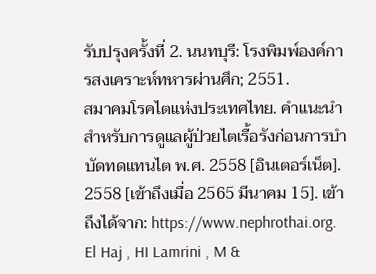รับปรุงครั้งที่ 2. นนทบุรี: โรงพิมพ์องค์การสงเคราะห์ทหารผ่านศึก; 2551.
สมาคมโรคไตแห่งประเทศไทย. คำแนะนำสำหรับการดูแลผู้ป่วยไตเรื้อรังก่อนการบำบัดทดแทนไต พ.ศ. 2558 [อินเตอร์เน็ต]. 2558 [เข้าถึงเมื่อ 2565 มีนาคม 15]. เข้าถึงได้จาก: https://www.nephrothai.org.
El Haj , HI Lamrini , M &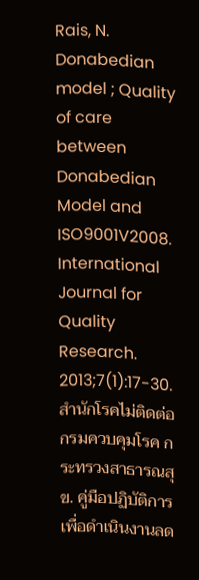Rais, N. Donabedian model ; Quality of care between Donabedian Model and ISO9001V2008. International Journal for Quality Research. 2013;7(1):17-30.
สำนักโรคไม่ติดต่อ กรมควบคุมโรค กระทรวงสาธารณสุข. คู่มือปฏิบัติการเพื่อดำเนินงานลด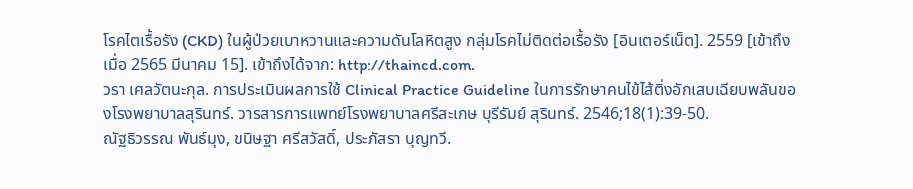โรคไตเรื้อรัง (CKD) ในผู้ป่วยเบาหวานและความดันโลหิตสูง กลุ่มโรคไม่ติดต่อเรื้อรัง [อินเตอร์เน็ต]. 2559 [เข้าถึงเมื่อ 2565 มีนาคม 15]. เข้าถึงได้จาก: http://thaincd.com.
วรา เศลวัตนะกุล. การประเมินผลการใช้ Clinical Practice Guideline ในการรักษาคนไข้ไส้ติ่งอักเสบเฉียบพลันของโรงพยาบาลสุรินทร์. วารสารการแพทย์โรงพยาบาลศรีสะเกษ บุรีรัมย์ สุรินทร์. 2546;18(1):39-50.
ณัฐธิวรรณ พันธ์มุง, ขนิษฐา ศรีสวัสดิ์, ประภัสรา บุญทวี.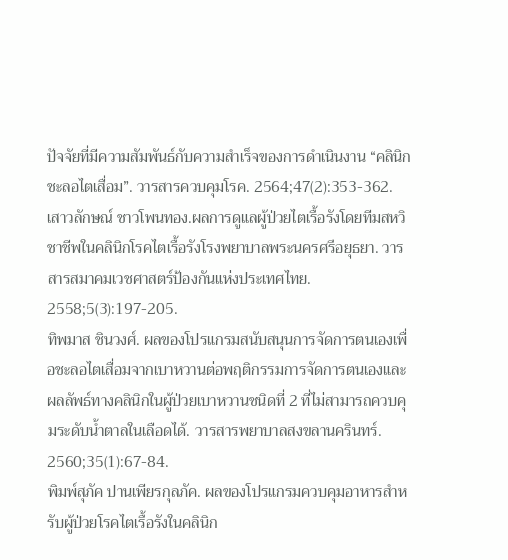ปัจจัยที่มีความสัมพันธ์กับความสำเร็จของการดำเนินงาน “คลินิกชะลอไตเสื่อม”. วารสารควบคุมโรค. 2564;47(2):353-362.
เสาวลักษณ์ ชาวโพนทอง.ผลการดูแลผู้ป่วยไตเรื้อรังโดยทีมสหวิชาชีพในคลินิกโรคไตเรื้อรังโรงพยาบาลพระนครศรีอยุธยา. วารสารสมาคมเวชศาสตร์ป้องกันแห่งประเทศไทย. 2558;5(3):197-205.
ทิพมาส ชินวงศ์. ผลของโปรแกรมสนับสนุนการจัดการตนเองเพื่อชะลอไตเสื่อมจากเบาหวานต่อพฤติกรรมการจัดการตนเองและผลลัพธ์ทางคลินิกในผู้ป่วยเบาหวานชนิดที่ 2 ที่ไม่สามารถควบคุมระดับน้ำตาลในเลือดได้. วารสารพยาบาลสงขลานครินทร์. 2560;35(1):67-84.
พิมพ์สุภัค ปานเพียรกุลภัค. ผลของโปรแกรมควบคุมอาหารสำหรับผู้ป่วยโรคไตเรื้อรังในคลินิก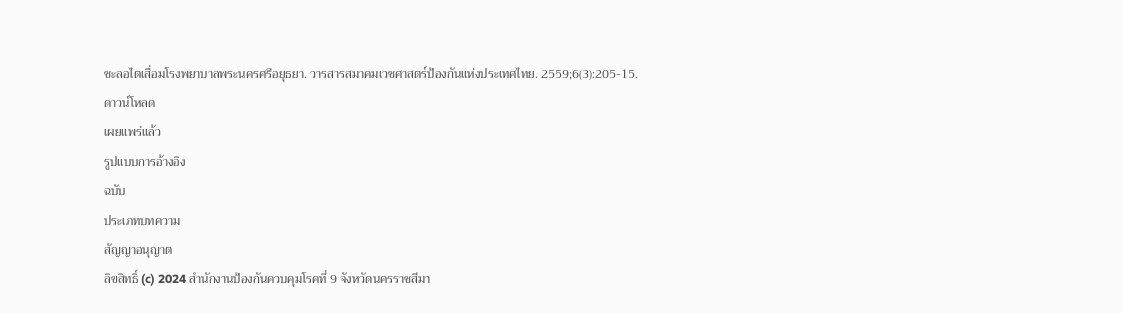ชะลอไตเสื่อมโรงพยาบาลพระนครศรีอยุธยา. วารสารสมาคมเวชศาสตร์ป้องกันแห่งประเทศไทย. 2559;6(3):205-15.
ดาวน์โหลด
เผยแพร่แล้ว
รูปแบบการอ้างอิง
ฉบับ
ประเภทบทความ
สัญญาอนุญาต
ลิขสิทธิ์ (c) 2024 สำนักงานป้องกันควบคุมโรคที่ 9 จังหวัดนครราชสีมา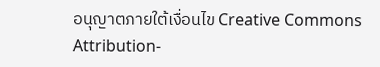อนุญาตภายใต้เงื่อนไข Creative Commons Attribution-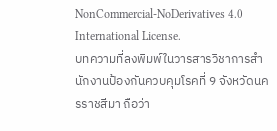NonCommercial-NoDerivatives 4.0 International License.
บทความที่ลงพิมพ์ในวารสารวิชาการสำนักงานป้องกันควบคุมโรคที่ 9 จังหวัดนครราชสีมา ถือว่า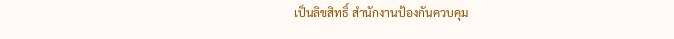เป็นลิขสิทธิ์ สำนักงานป้องกันควบคุม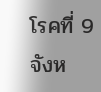โรคที่ 9 จังห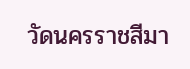วัดนครราชสีมา